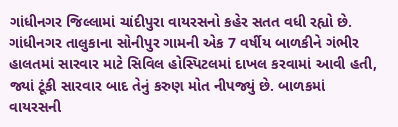ગાંધીનગર જિલ્લામાં ચાંદીપુરા વાયરસનો કહેર સતત વધી રહ્યો છે. ગાંધીનગર તાલુકાના સોનીપુર ગામની એક 7 વર્ષીય બાળકીને ગંભીર હાલતમાં સારવાર માટે સિવિલ હોસ્પિટલમાં દાખલ કરવામાં આવી હતી, જ્યાં ટૂંકી સારવાર બાદ તેનું કરુણ મોત નીપજ્યું છે. બાળકમાં વાયરસની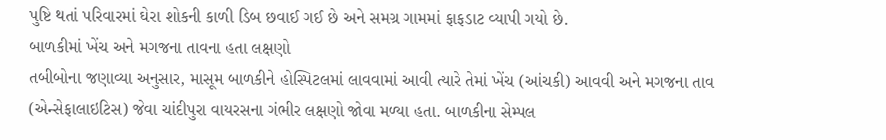પુષ્ટિ થતાં પરિવારમાં ઘેરા શોકની કાળી ડિબ છવાઈ ગઈ છે અને સમગ્ર ગામમાં ફાફડાટ વ્યાપી ગયો છે.
બાળકીમાં ખેંચ અને મગજના તાવના હતા લક્ષણો
તબીબોના જણાવ્યા અનુસાર, માસૂમ બાળકીને હોસ્પિટલમાં લાવવામાં આવી ત્યારે તેમાં ખેંચ (આંચકી) આવવી અને મગજના તાવ (એન્સેફાલાઇટિસ) જેવા ચાંદીપુરા વાયરસના ગંભીર લક્ષણો જોવા મળ્યા હતા. બાળકીના સેમ્પલ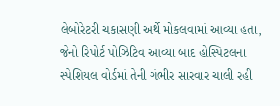લેબોરેટરી ચકાસણી અર્થે મોકલવામાં આવ્યા હતા, જેનો રિપોર્ટ પોઝિટિવ આવ્યા બાદ હોસ્પિટલના સ્પેશિયલ વોર્ડમાં તેની ગંભીર સારવાર ચાલી રહી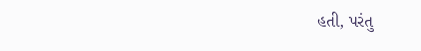હતી, પરંતુ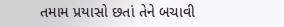તમામ પ્રયાસો છતાં તેને બચાવી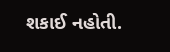શકાઈ નહોતી.